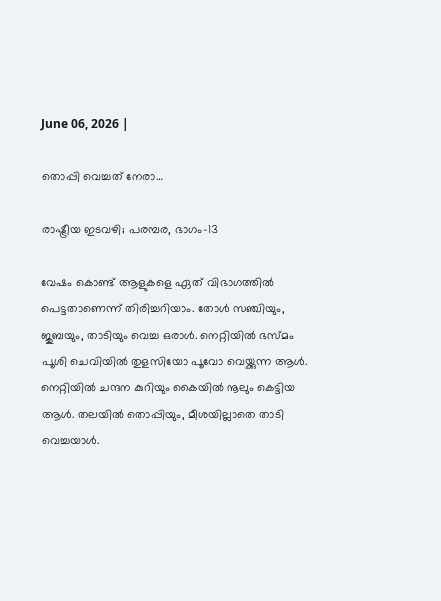June 06, 2026 |

തൊപ്പി വെച്ചത് നേരാ…

രാഷ്ട്രീയ ഇടവഴി; പരമ്പര, ഭാഗം-13

വേഷം കൊണ്ട് ആളുകളെ ഏത് വിഭാഗത്തില്‍ പെട്ടതാണെന്ന് തിരിച്ചറിയാം. തോള്‍ സഞ്ചിയും, ജുബയും, താടിയും വെച്ച ഒരാള്‍. നെറ്റിയില്‍ ഭസ്മം പൂശി ചെവിയില്‍ തുളസിയോ പൂവോ വെയ്ക്കുന്ന ആള്‍. നെറ്റിയില്‍ ചന്ദന കുറിയും കൈയില്‍ നൂലും കെട്ടിയ ആള്‍. തലയില്‍ തൊപ്പിയും, മീശയില്ലാതെ താടി വെച്ചയാള്‍.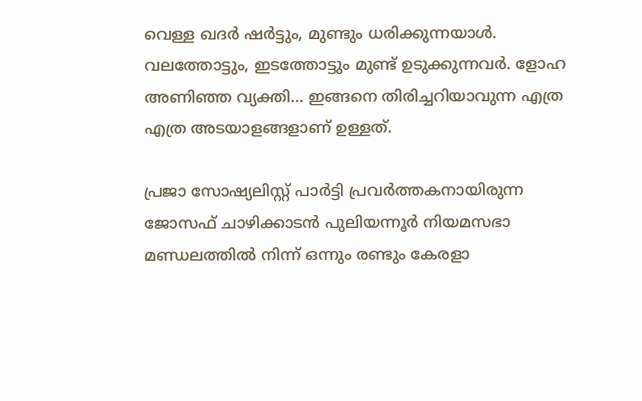വെള്ള ഖദര്‍ ഷര്‍ട്ടും, മുണ്ടും ധരിക്കുന്നയാള്‍. വലത്തോട്ടും, ഇടത്തോട്ടും മുണ്ട് ഉടുക്കുന്നവര്‍. ളോഹ അണിഞ്ഞ വ്യക്തി… ഇങ്ങനെ തിരിച്ചറിയാവുന്ന എത്ര എത്ര അടയാളങ്ങളാണ് ഉള്ളത്.

പ്രജാ സോഷ്യലിസ്റ്റ് പാര്‍ട്ടി പ്രവര്‍ത്തകനായിരുന്ന ജോസഫ് ചാഴിക്കാടന്‍ പുലിയന്നൂര്‍ നിയമസഭാ മണ്ഡലത്തില്‍ നിന്ന് ഒന്നും രണ്ടും കേരളാ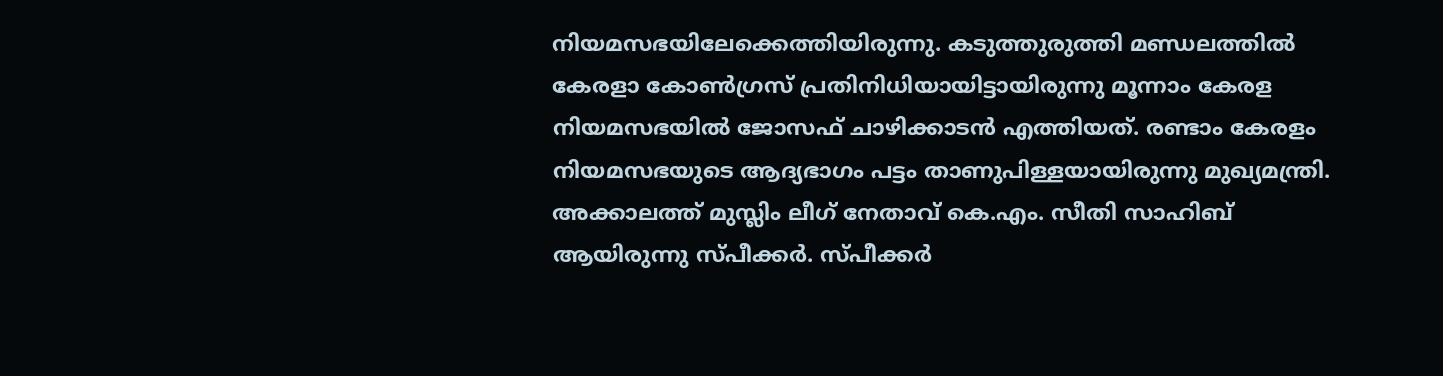നിയമസഭയിലേക്കെത്തിയിരുന്നു. കടുത്തുരുത്തി മണ്ഡലത്തില്‍ കേരളാ കോണ്‍ഗ്രസ് പ്രതിനിധിയായിട്ടായിരുന്നു മൂന്നാം കേരള നിയമസഭയില്‍ ജോസഫ് ചാഴിക്കാടന്‍ എത്തിയത്. രണ്ടാം കേരളം നിയമസഭയുടെ ആദ്യഭാഗം പട്ടം താണുപിള്ളയായിരുന്നു മുഖ്യമന്ത്രി. അക്കാലത്ത് മുസ്ലിം ലീഗ് നേതാവ് കെ.എം. സീതി സാഹിബ് ആയിരുന്നു സ്പീക്കര്‍. സ്പീക്കര്‍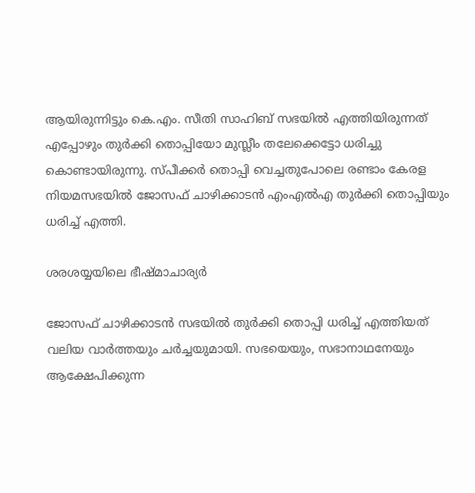ആയിരുന്നിട്ടും കെ.എം. സീതി സാഹിബ് സഭയില്‍ എത്തിയിരുന്നത് എപ്പോഴും തുര്‍ക്കി തൊപ്പിയോ മുസ്ലീം തലേക്കെട്ടോ ധരിച്ചു കൊണ്ടായിരുന്നു. സ്പീക്കര്‍ തൊപ്പി വെച്ചതുപോലെ രണ്ടാം കേരള നിയമസഭയില്‍ ജോസഫ് ചാഴിക്കാടന്‍ എംഎല്‍എ തുര്‍ക്കി തൊപ്പിയും ധരിച്ച് എത്തി.

ശരശയ്യയിലെ ഭീഷ്മാചാര്യര്‍

ജോസഫ് ചാഴിക്കാടന്‍ സഭയില്‍ തുര്‍ക്കി തൊപ്പി ധരിച്ച് എത്തിയത് വലിയ വാര്‍ത്തയും ചര്‍ച്ചയുമായി. സഭയെയും, സഭാനാഥനേയും ആക്ഷേപിക്കുന്ന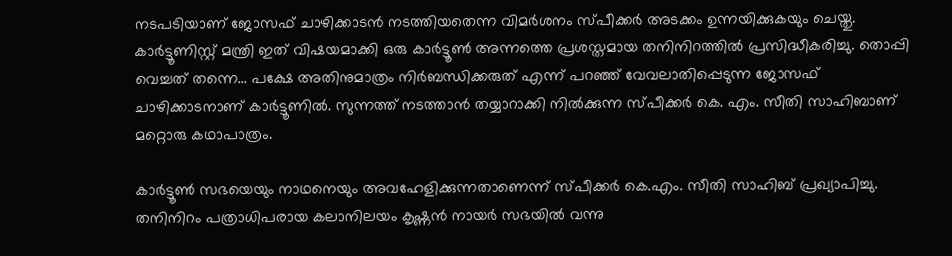നടപടിയാണ് ജോസഫ് ചാഴിക്കാടന്‍ നടത്തിയതെന്ന വിമര്‍ശനം സ്പീക്കര്‍ അടക്കം ഉന്നയിക്കുകയും ചെയ്തു. കാര്‍ട്ടൂണിസ്റ്റ് മന്ത്രി ഇത് വിഷയമാക്കി ഒരു കാര്‍ട്ടൂണ്‍ അന്നത്തെ പ്രശസ്തമായ തനിനിറത്തില്‍ പ്രസിദ്ധീകരിച്ചു. തൊപ്പി വെച്ചത് തന്നെ… പക്ഷേ അതിനുമാത്രം നിര്‍ബന്ധിക്കരുത് എന്ന് പറഞ്ഞ് വേവലാതിപ്പെടുന്ന ജോസഫ് ചാഴിക്കാടനാണ് കാര്‍ട്ടൂണില്‍. സുന്നത്ത് നടത്താന്‍ തയ്യാറാക്കി നില്‍ക്കുന്ന സ്പീക്കര്‍ കെ. എം. സീതി സാഹിബാണ് മറ്റൊരു കഥാപാത്രം.

കാര്‍ട്ടൂണ്‍ സഭയെയും നാഥനെയും അവഹേളിക്കുന്നതാണെന്ന് സ്പീക്കര്‍ കെ.എം. സീതി സാഹിബ് പ്രഖ്യാപിച്ചു. തനിനിറം പത്രാധിപരായ കലാനിലയം കൃഷ്ണന്‍ നായര്‍ സഭയില്‍ വന്നു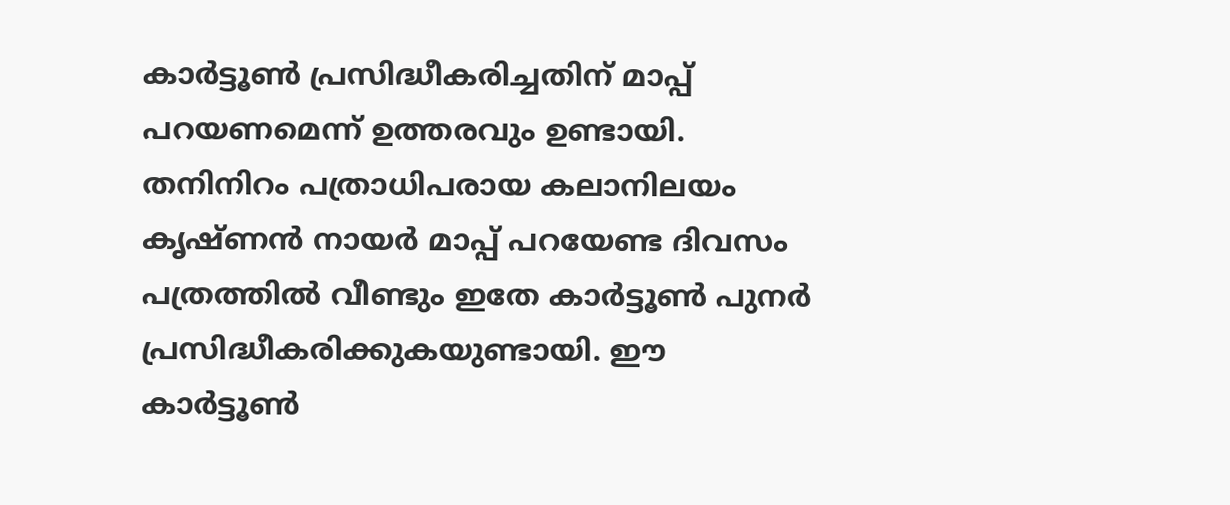കാര്‍ട്ടൂണ്‍ പ്രസിദ്ധീകരിച്ചതിന് മാപ്പ് പറയണമെന്ന് ഉത്തരവും ഉണ്ടായി. തനിനിറം പത്രാധിപരായ കലാനിലയം കൃഷ്ണന്‍ നായര്‍ മാപ്പ് പറയേണ്ട ദിവസം പത്രത്തില്‍ വീണ്ടും ഇതേ കാര്‍ട്ടൂണ്‍ പുനര്‍ പ്രസിദ്ധീകരിക്കുകയുണ്ടായി. ഈ കാര്‍ട്ടൂണ്‍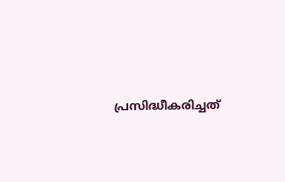പ്രസിദ്ധീകരിച്ചത്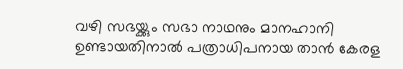വഴി സഭയ്ക്കും സഭാ നാഥനും മാനഹാനി ഉണ്ടായതിനാല്‍ പത്രാധിപനായ താന്‍ കേരള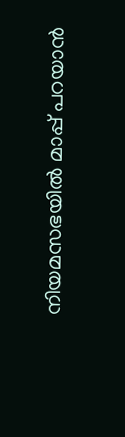നിയമസഭയില്‍ മാപ്പ് പറയാന്‍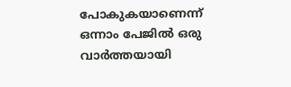പോകുകയാണെന്ന് ഒന്നാം പേജില്‍ ഒരു വാര്‍ത്തയായി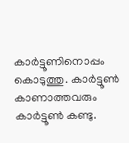കാര്‍ട്ടൂണിനൊപ്പം കൊടുത്തു. കാര്‍ട്ടൂണ്‍ കാണാത്തവരും കാര്‍ട്ടൂണ്‍ കണ്ടു.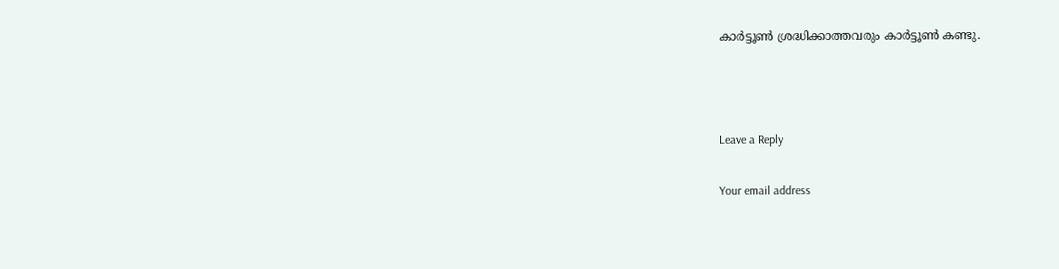കാര്‍ട്ടൂണ്‍ ശ്രദ്ധിക്കാത്തവരും കാര്‍ട്ടൂണ്‍ കണ്ടു.



Leave a Reply

Your email address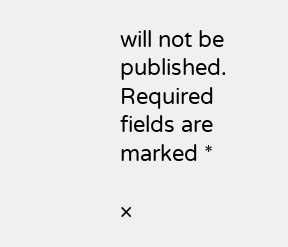will not be published. Required fields are marked *

×